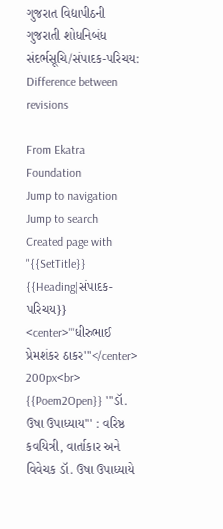ગુજરાત વિદ્યાપીઠની ગુજરાતી શોધનિબંધ સંદર્ભસૂચિ/સંપાદક-પરિચય: Difference between revisions

From Ekatra Foundation
Jump to navigation Jump to search
Created page with "{{SetTitle}} {{Heading|સંપાદક-પરિચય}} <center>'''ધીરુભાઈ પ્રેમશંકર ઠાકર'''</center> 200px<br> {{Poem2Open}} '''ડૉ. ઉષા ઉપાધ્યાય''' : વરિષ્ઠ કવયિત્રી, વાર્તાકાર અને વિવેચક ડૉ. ઉષા ઉપાધ્યાયે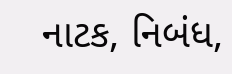નાટક, નિબંધ,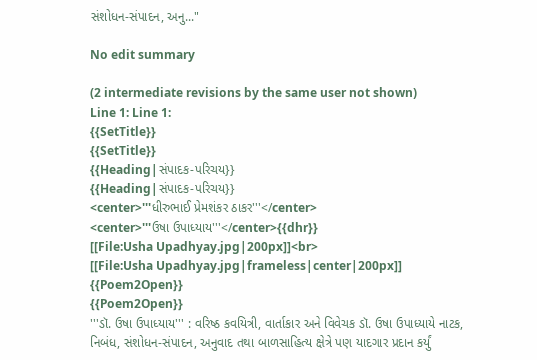સંશોધન-સંપાદન, અનુ..."

No edit summary

(2 intermediate revisions by the same user not shown)
Line 1: Line 1:
{{SetTitle}}
{{SetTitle}}
{{Heading|સંપાદક-પરિચય}}
{{Heading|સંપાદક-પરિચય}}
<center>'''ધીરુભાઈ પ્રેમશંકર ઠાકર'''</center>
<center>'''ઉષા ઉપાધ્યાય'''</center>{{dhr}}
[[File:Usha Upadhyay.jpg|200px]]<br>
[[File:Usha Upadhyay.jpg|frameless|center|200px]]
{{Poem2Open}}
{{Poem2Open}}
'''ડૉ. ઉષા ઉપાધ્યાય''' : વરિષ્ઠ કવયિત્રી, વાર્તાકાર અને વિવેચક ડૉ. ઉષા ઉપાધ્યાયે નાટક, નિબંધ, સંશોધન-સંપાદન, અનુવાદ તથા બાળસાહિત્ય ક્ષેત્રે પણ યાદગાર પ્રદાન કર્યું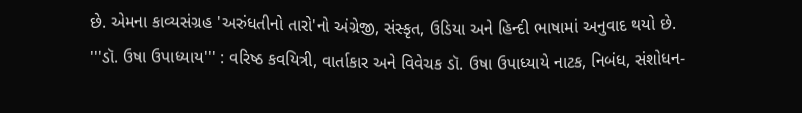છે. એમના કાવ્યસંગ્રહ 'અરુંધતીનો તારો'નો અંગ્રેજી, સંસ્કૃત, ઉડિયા અને હિન્દી ભાષામાં અનુવાદ થયો છે.
'''ડૉ. ઉષા ઉપાધ્યાય''' : વરિષ્ઠ કવયિત્રી, વાર્તાકાર અને વિવેચક ડૉ. ઉષા ઉપાધ્યાયે નાટક, નિબંધ, સંશોધન-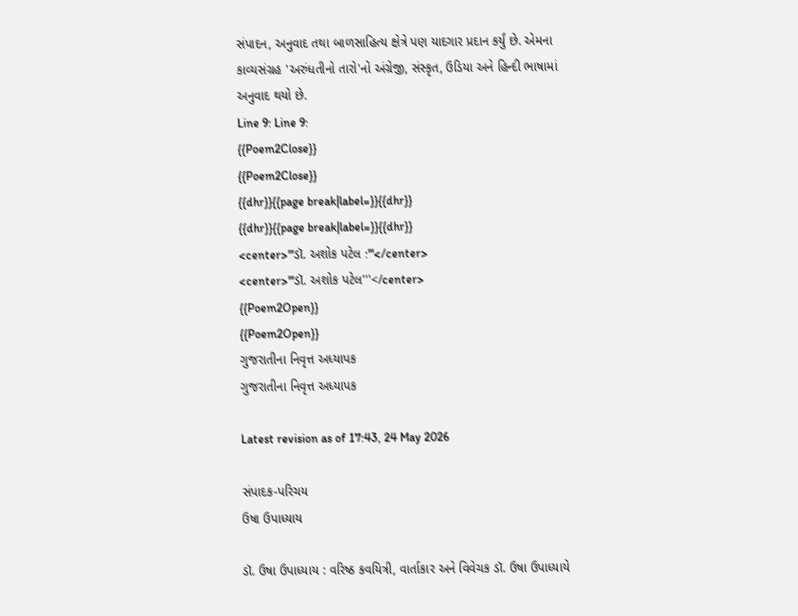સંપાદન, અનુવાદ તથા બાળસાહિત્ય ક્ષેત્રે પણ યાદગાર પ્રદાન કર્યું છે. એમના કાવ્યસંગ્રહ 'અરુંધતીનો તારો'નો અંગ્રેજી, સંસ્કૃત, ઉડિયા અને હિન્દી ભાષામાં અનુવાદ થયો છે.
Line 9: Line 9:
{{Poem2Close}}
{{Poem2Close}}
{{dhr}}{{page break|label=}}{{dhr}}
{{dhr}}{{page break|label=}}{{dhr}}
<center>'''ડૉ. અશોક પટેલ :'''</center>
<center>'''ડૉ. અશોક પટેલ'''</center>
{{Poem2Open}}
{{Poem2Open}}
ગુજરાતીના નિવૃત્ત અધ્યાપક
ગુજરાતીના નિવૃત્ત અધ્યાપક

Latest revision as of 17:43, 24 May 2026

સંપાદક-પરિચય
ઉષા ઉપાધ્યાય

ડૉ. ઉષા ઉપાધ્યાય : વરિષ્ઠ કવયિત્રી, વાર્તાકાર અને વિવેચક ડૉ. ઉષા ઉપાધ્યાયે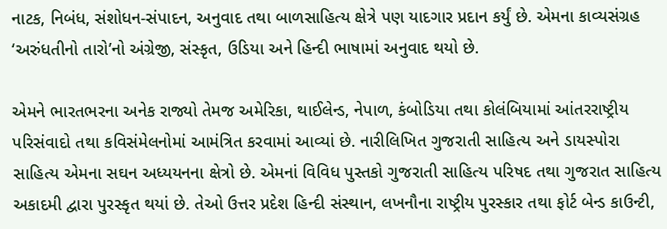નાટક, નિબંધ, સંશોધન-સંપાદન, અનુવાદ તથા બાળસાહિત્ય ક્ષેત્રે પણ યાદગાર પ્રદાન કર્યું છે. એમના કાવ્યસંગ્રહ ‘અરુંધતીનો તારો’નો અંગ્રેજી, સંસ્કૃત, ઉડિયા અને હિન્દી ભાષામાં અનુવાદ થયો છે.

એમને ભારતભરના અનેક રાજ્યો તેમજ અમેરિકા, થાઈલેન્ડ, નેપાળ, કંબોડિયા તથા કોલંબિયામાં આંતરરાષ્ટ્રીય પરિસંવાદો તથા કવિસંમેલનોમાં આમંત્રિત કરવામાં આવ્યાં છે. નારીલિખિત ગુજરાતી સાહિત્ય અને ડાયસ્પોરા સાહિત્ય એમના સઘન અધ્યયનના ક્ષેત્રો છે. એમનાં વિવિધ પુસ્તકો ગુજરાતી સાહિત્ય પરિષદ તથા ગુજરાત સાહિત્ય અકાદમી દ્વારા પુરસ્કૃત થયાં છે. તેઓ ઉત્તર પ્રદેશ હિન્દી સંસ્થાન, લખનૌના રાષ્ટ્રીય પુરસ્કાર તથા ફોર્ટ બેન્ડ કાઉન્ટી,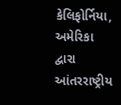કેલિફોર્નિયા, અમેરિકા દ્વારા આંતરરાષ્ટ્રીય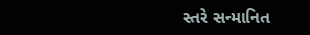સ્તરે સન્માનિત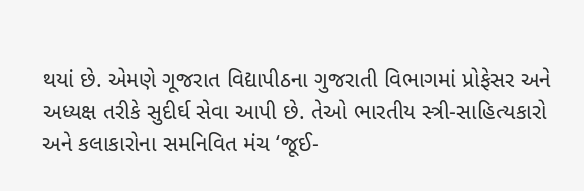થયાં છે. એમણે ગૂજરાત વિદ્યાપીઠના ગુજરાતી વિભાગમાં પ્રોફેસર અને અધ્યક્ષ તરીકે સુદીર્ઘ સેવા આપી છે. તેઓ ભારતીય સ્ત્રી-સાહિત્યકારો અને કલાકારોના સમનિવિત મંચ ‘જૂઈ-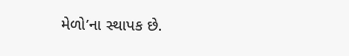મેળો’ના સ્થાપક છે.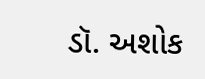ડૉ. અશોક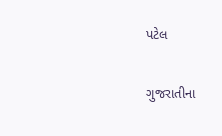પટેલ

ગુજરાતીના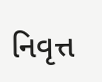નિવૃત્ત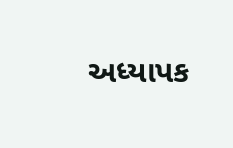અધ્યાપક